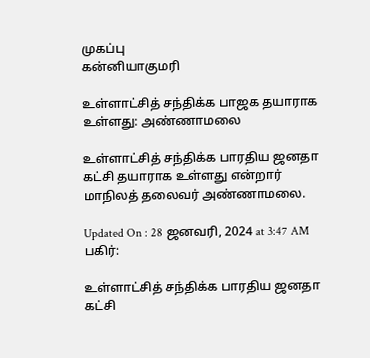முகப்பு
கன்னியாகுமரி

உள்ளாட்சித் சந்திக்க பாஜக தயாராக உள்ளது: அண்ணாமலை

உள்ளாட்சித் சந்திக்க பாரதிய ஜனதா கட்சி தயாராக உள்ளது என்றார் மாநிலத் தலைவர் அண்ணாமலை.

Updated On : 28 ஜனவரி, 2024 at 3:47 AM
பகிர்:

உள்ளாட்சித் சந்திக்க பாரதிய ஜனதா கட்சி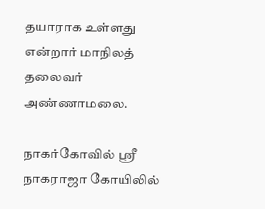தயாராக உள்ளது என்றார் மாநிலத் தலைவர் அண்ணாமலை.

நாகர்கோவில் ஸ்ரீ நாகராஜா கோயிலில்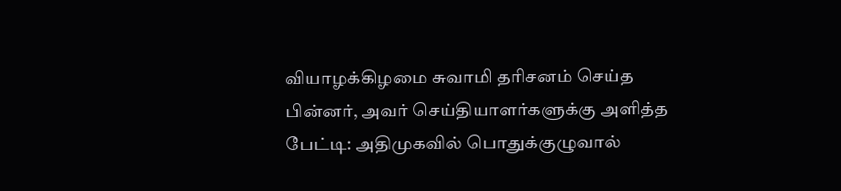வியாழக்கிழமை சுவாமி தரிசனம் செய்த பின்னர், அவர் செய்தியாளர்களுக்கு அளித்த பேட்டி: அதிமுகவில் பொதுக்குழுவால்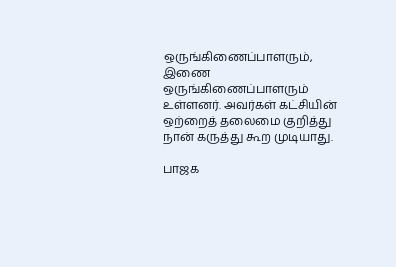ஒருங்கிணைப்பாளரும், இணை ஒருங்கிணைப்பாளரும் உள்ளனர். அவர்கள் கட்சியின் ஒற்றைத் தலைமை குறித்து நான் கருத்து கூற முடியாது.

பாஜக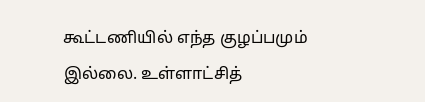கூட்டணியில் எந்த குழப்பமும் இல்லை. உள்ளாட்சித்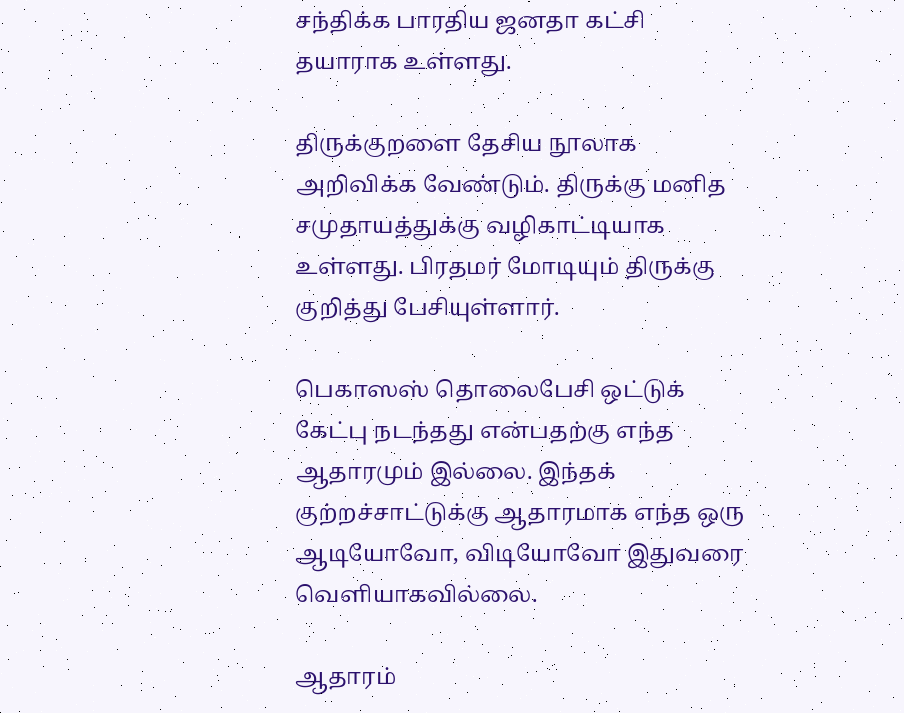சந்திக்க பாரதிய ஜனதா கட்சி தயாராக உள்ளது.

திருக்குறளை தேசிய நூலாக அறிவிக்க வேண்டும். திருக்கு மனித சமுதாயத்துக்கு வழிகாட்டியாக உள்ளது. பிரதமர் மோடியும் திருக்கு குறித்து பேசியுள்ளார்.

பெகாஸஸ் தொலைபேசி ஒட்டுக் கேட்பு நடந்தது என்பதற்கு எந்த ஆதாரமும் இல்லை. இந்தக் குற்றச்சாட்டுக்கு ஆதாரமாக எந்த ஒரு ஆடியோவோ, விடியோவோ இதுவரை வெளியாகவில்லை.

ஆதாரம்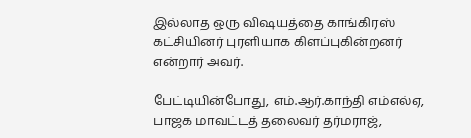இல்லாத ஒரு விஷயத்தை காங்கிரஸ் கட்சியினர் புரளியாக கிளப்புகின்றனர் என்றார் அவர்.

பேட்டியின்போது, எம்.ஆர்.காந்தி எம்எல்ஏ, பாஜக மாவட்டத் தலைவர் தர்மராஜ்,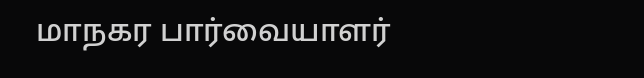மாநகர பார்வையாளர்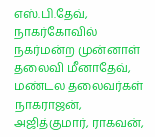எஸ்.பி.தேவ், நாகர்கோவில் நகர்மன்ற முன்னாள் தலைவி மீனாதேவ், மண்டல தலைவர்கள் நாகராஜன், அஜித்குமார், ராகவன்,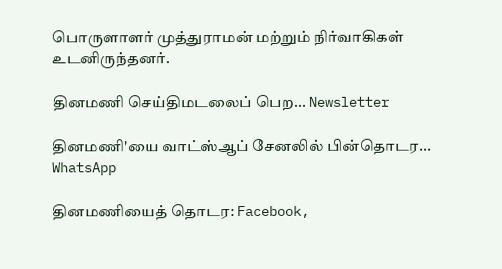பொருளாளர் முத்துராமன் மற்றும் நிர்வாகிகள் உடனிருந்தனர்.

தினமணி செய்திமடலைப் பெற... Newsletter

தினமணி'யை வாட்ஸ்ஆப் சேனலில் பின்தொடர... WhatsApp

தினமணியைத் தொடர: Facebook,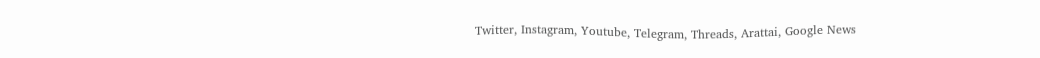Twitter, Instagram, Youtube, Telegram, Threads, Arattai, Google News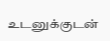உடனுக்குடன்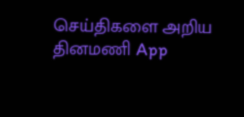செய்திகளை அறிய தினமணி App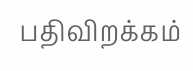பதிவிறக்கம்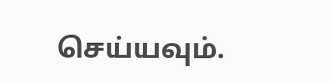செய்யவும்.